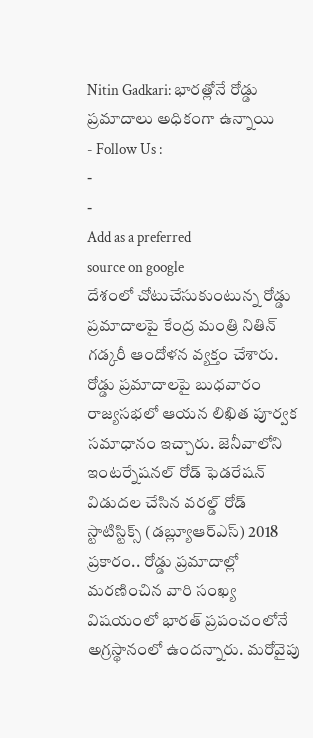Nitin Gadkari: భారత్లోనే రోడ్డు ప్రమాదాలు అధికంగా ఉన్నాయి
- Follow Us :
-
-
Add as a preferred
source on google
దేశంలో చోటుచేసుకుంటున్న రోడ్డు ప్రమాదాలపై కేంద్ర మంత్రి నితిన్ గడ్కరీ ఆందోళన వ్యక్తం చేశారు. రోడ్డు ప్రమాదాలపై బుధవారం రాజ్యసభలో ఆయన లిఖిత పూర్వక సమాధానం ఇచ్చారు. జెనీవాలోని ఇంటర్నేషనల్ రోడ్ ఫెడరేషన్ విడుదల చేసిన వరల్డ్ రోడ్ స్టాటిస్టిక్స్ (డబ్ల్యూఆర్ఎస్) 2018 ప్రకారం.. రోడ్డు ప్రమాదాల్లో మరణించిన వారి సంఖ్య విషయంలో భారత్ ప్రపంచంలోనే అగ్రస్థానంలో ఉందన్నారు. మరోవైపు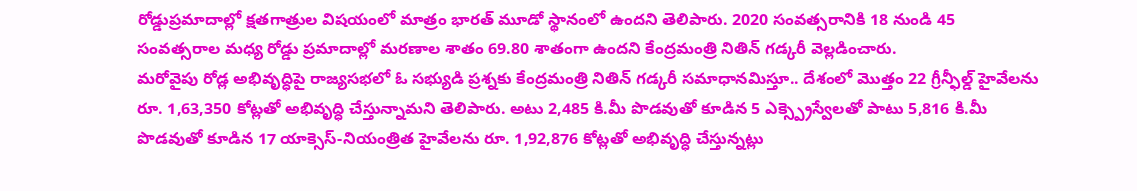రోడ్డుప్రమాదాల్లో క్షతగాత్రుల విషయంలో మాత్రం భారత్ మూడో స్థానంలో ఉందని తెలిపారు. 2020 సంవత్సరానికి 18 నుండి 45 సంవత్సరాల మధ్య రోడ్డు ప్రమాదాల్లో మరణాల శాతం 69.80 శాతంగా ఉందని కేంద్రమంత్రి నితిన్ గడ్కరీ వెల్లడించారు.
మరోవైపు రోడ్ల అభివృద్ధిపై రాజ్యసభలో ఓ సభ్యుడి ప్రశ్నకు కేంద్రమంత్రి నితిన్ గడ్కరీ సమాధానమిస్తూ.. దేశంలో మొత్తం 22 గ్రీన్ఫీల్డ్ హైవేలను రూ. 1,63,350 కోట్లతో అభివృద్ధి చేస్తున్నామని తెలిపారు. అటు 2,485 కి.మీ పొడవుతో కూడిన 5 ఎక్స్ప్రెస్వేలతో పాటు 5,816 కి.మీ పొడవుతో కూడిన 17 యాక్సెస్-నియంత్రిత హైవేలను రూ. 1,92,876 కోట్లతో అభివృద్ధి చేస్తున్నట్లు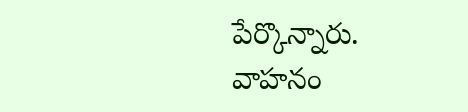పేర్కొన్నారు. వాహనం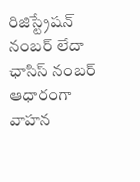రిజిస్ట్రేషన్ నంబర్ లేదా ఛాసిస్ నంబర్ ఆధారంగా వాహన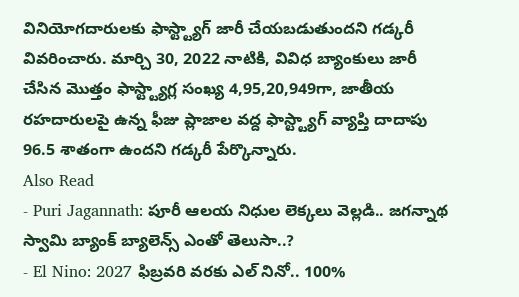వినియోగదారులకు ఫాస్ట్ట్యాగ్ జారీ చేయబడుతుందని గడ్కరీ వివరించారు. మార్చి 30, 2022 నాటికి, వివిధ బ్యాంకులు జారీ చేసిన మొత్తం ఫాస్ట్ట్యాగ్ల సంఖ్య 4,95,20,949గా, జాతీయ రహదారులపై ఉన్న ఫీజు ప్లాజాల వద్ద ఫాస్ట్ట్యాగ్ వ్యాప్తి దాదాపు 96.5 శాతంగా ఉందని గడ్కరీ పేర్కొన్నారు.
Also Read
- Puri Jagannath: పూరీ ఆలయ నిధుల లెక్కలు వెల్లడి.. జగన్నాథ స్వామి బ్యాంక్ బ్యాలెన్స్ ఎంతో తెలుసా..?
- El Nino: 2027 ఫిబ్రవరి వరకు ఎల్ నినో.. 100%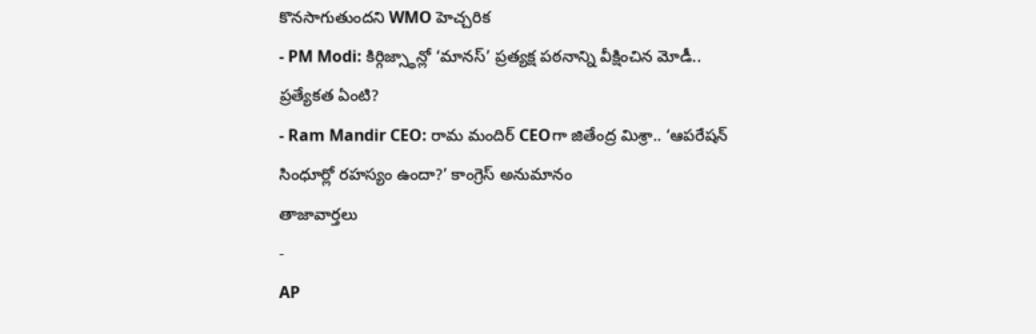కొనసాగుతుందని WMO హెచ్చరిక
- PM Modi: కిర్గిజ్స్థాన్లో ‘మానస్’ ప్రత్యక్ష పఠనాన్ని వీక్షించిన మోడీ.. ప్రత్యేకత ఏంటి?
- Ram Mandir CEO: రామ మందిర్ CEOగా జితేంద్ర మిశ్రా.. ‘ఆపరేషన్ సింధూర్లో రహస్యం ఉందా?’ కాంగ్రెస్ అనుమానం
తాజావార్తలు
-
AP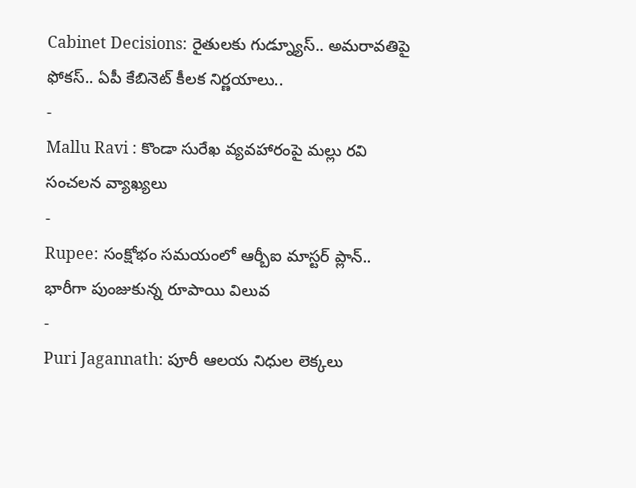Cabinet Decisions: రైతులకు గుడ్న్యూస్.. అమరావతిపై ఫోకస్.. ఏపీ కేబినెట్ కీలక నిర్ణయాలు..
-
Mallu Ravi : కొండా సురేఖ వ్యవహారంపై మల్లు రవి సంచలన వ్యాఖ్యలు
-
Rupee: సంక్షోభం సమయంలో ఆర్బీఐ మాస్టర్ ప్లాన్.. భారీగా పుంజుకున్న రూపాయి విలువ
-
Puri Jagannath: పూరీ ఆలయ నిధుల లెక్కలు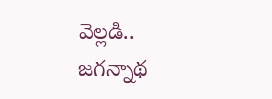వెల్లడి.. జగన్నాథ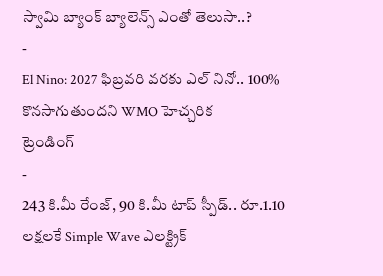స్వామి బ్యాంక్ బ్యాలెన్స్ ఎంతో తెలుసా..?
-
El Nino: 2027 ఫిబ్రవరి వరకు ఎల్ నినో.. 100% కొనసాగుతుందని WMO హెచ్చరిక
ట్రెండింగ్
-
243 కి.మీ రేంజ్, 90 కి.మీ టాప్ స్పీడ్.. రూ.1.10 లక్షలకే Simple Wave ఎలక్ట్రిక్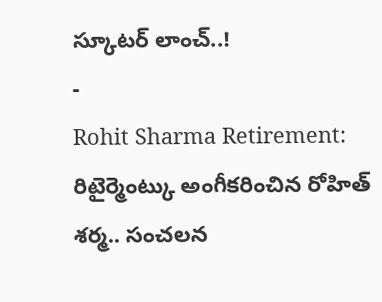స్కూటర్ లాంచ్..!
-
Rohit Sharma Retirement: రిటైర్మెంట్కు అంగీకరించిన రోహిత్ శర్మ.. సంచలన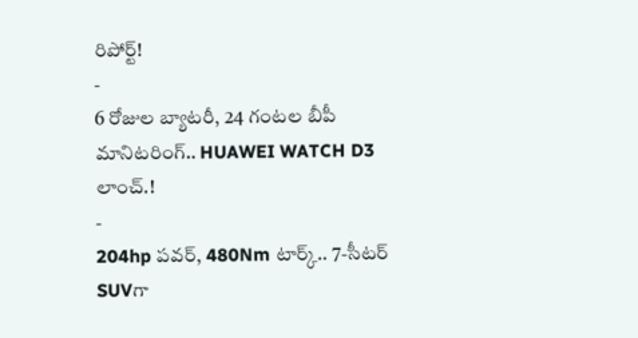రిపోర్ట్!
-
6 రోజుల బ్యాటరీ, 24 గంటల బీపీ మానిటరింగ్.. HUAWEI WATCH D3 లాంచ్.!
-
204hp పవర్, 480Nm టార్క్.. 7-సీటర్ SUVగా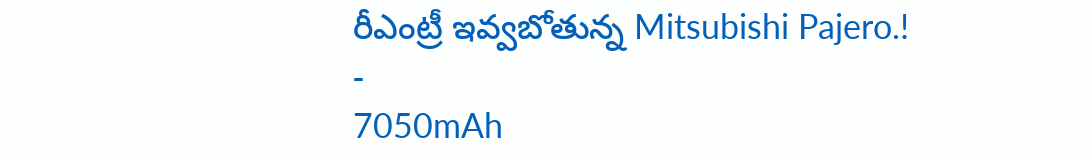రీఎంట్రీ ఇవ్వబోతున్న Mitsubishi Pajero.!
-
7050mAh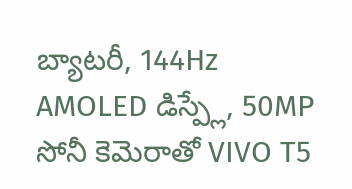బ్యాటరీ, 144Hz AMOLED డిస్ప్లే, 50MP సోనీ కెమెరాతో VIVO T5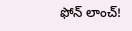ఫోన్ లాంచ్!